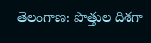తెలంగాణ: పొత్తుల దిశగా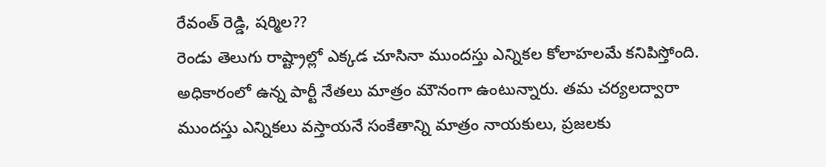రేవంత్ రెడ్డి, షర్మిల??
రెండు తెలుగు రాష్ట్రాల్లో ఎక్కడ చూసినా ముందస్తు ఎన్నికల కోలాహలమే కనిపిస్తోంది. అధికారంలో ఉన్న పార్టీ నేతలు మాత్రం మౌనంగా ఉంటున్నారు. తమ చర్యలద్వారా ముందస్తు ఎన్నికలు వస్తాయనే సంకేతాన్ని మాత్రం నాయకులు, ప్రజలకు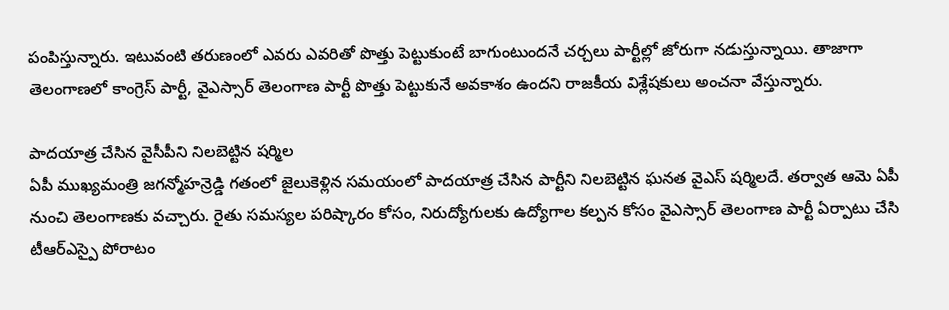పంపిస్తున్నారు. ఇటువంటి తరుణంలో ఎవరు ఎవరితో పొత్తు పెట్టుకుంటే బాగుంటుందనే చర్చలు పార్టీల్లో జోరుగా నడుస్తున్నాయి. తాజాగా తెలంగాణలో కాంగ్రెస్ పార్టీ, వైఎస్సార్ తెలంగాణ పార్టీ పొత్తు పెట్టుకునే అవకాశం ఉందని రాజకీయ విశ్లేషకులు అంచనా వేస్తున్నారు.

పాదయాత్ర చేసిన వైసీపీని నిలబెట్టిన షర్మిల
ఏపీ ముఖ్యమంత్రి జగన్మోహన్రెడ్డి గతంలో జైలుకెళ్లిన సమయంలో పాదయాత్ర చేసిన పార్టీని నిలబెట్టిన ఘనత వైఎస్ షర్మిలదే. తర్వాత ఆమె ఏపీ నుంచి తెలంగాణకు వచ్చారు. రైతు సమస్యల పరిష్కారం కోసం, నిరుద్యోగులకు ఉద్యోగాల కల్పన కోసం వైఎస్సార్ తెలంగాణ పార్టీ ఏర్పాటు చేసి టీఆర్ఎస్పై పోరాటం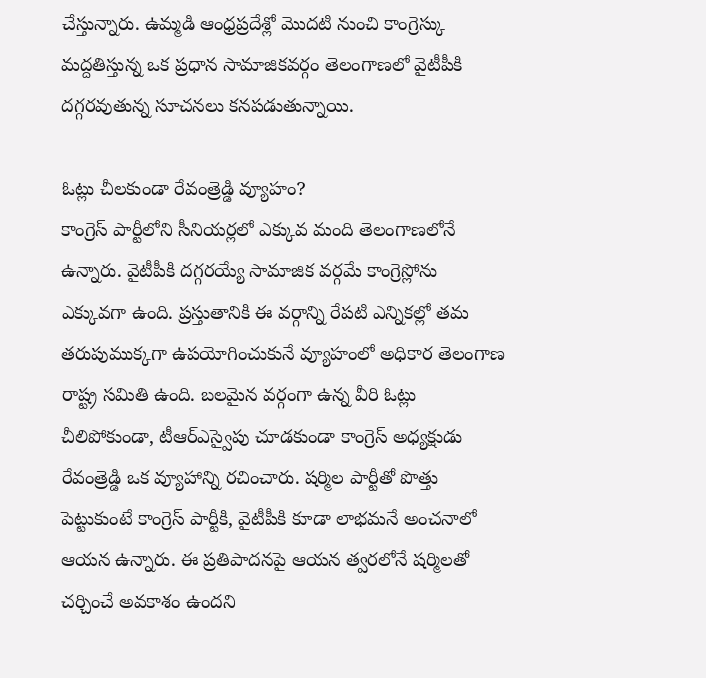చేస్తున్నారు. ఉమ్మడి ఆంధ్రప్రదేశ్లో మొదటి నుంచి కాంగ్రెస్కు మద్దతిస్తున్న ఒక ప్రధాన సామాజికవర్గం తెలంగాణలో వైటీపీకి దగ్గరవుతున్న సూచనలు కనపడుతున్నాయి.

ఓట్లు చీలకుండా రేవంత్రెడ్డి వ్యూహం?
కాంగ్రెస్ పార్టీలోని సీనియర్లలో ఎక్కువ మంది తెలంగాణలోనే ఉన్నారు. వైటీపీకి దగ్గరయ్యే సామాజిక వర్గమే కాంగ్రెస్లోను ఎక్కువగా ఉంది. ప్రస్తుతానికి ఈ వర్గాన్ని రేపటి ఎన్నికల్లో తమ తరుపుముక్కగా ఉపయోగించుకునే వ్యూహంలో అధికార తెలంగాణ రాష్ట్ర సమితి ఉంది. బలమైన వర్గంగా ఉన్న వీరి ఓట్లు చీలిపోకుండా, టీఆర్ఎస్వైపు చూడకుండా కాంగ్రెస్ అధ్యక్షుడు రేవంత్రెడ్డి ఒక వ్యూహాన్ని రచించారు. షర్మిల పార్టీతో పొత్తు పెట్టుకుంటే కాంగ్రెస్ పార్టీకి, వైటీపీకి కూడా లాభమనే అంచనాలో ఆయన ఉన్నారు. ఈ ప్రతిపాదనపై ఆయన త్వరలోనే షర్మిలతో చర్చించే అవకాశం ఉందని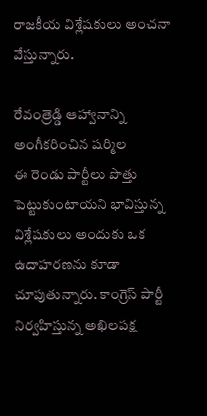రాజకీయ విశ్లేషకులు అంచనా వేస్తున్నారు.

రేవంత్రెడ్డి ఆహ్వానాన్ని అంగీకరించిన షర్మిల
ఈ రెండు పార్టీలు పొత్తు పెట్టుకుంటాయని భావిస్తున్న విశ్లేషకులు అందుకు ఒక ఉదాహరణను కూడా చూపుతున్నారు. కాంగ్రెస్ పార్టీ నిర్వహిస్తున్న అఖిలపక్ష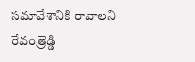సమావేశానికి రావాలని రేవంత్రెడ్డి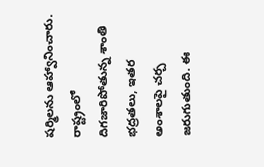షర్మిలను ఆహ్వానించారు. రాష్ట్రంలో దిగజారిపోతున్న శాంతి భద్రతలు, ఇతర అంశాలపై చర్చ జరుగుతుంది. ఈ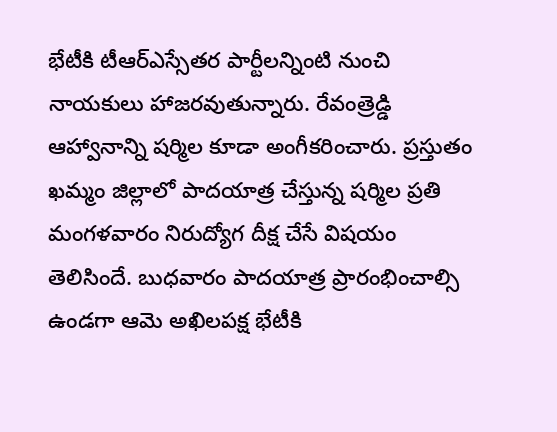భేటీకి టీఆర్ఎస్సేతర పార్టీలన్నింటి నుంచి నాయకులు హాజరవుతున్నారు. రేవంత్రెడ్డి ఆహ్వానాన్ని షర్మిల కూడా అంగీకరించారు. ప్రస్తుతం ఖమ్మం జిల్లాలో పాదయాత్ర చేస్తున్న షర్మిల ప్రతి మంగళవారం నిరుద్యోగ దీక్ష చేసే విషయం తెలిసిందే. బుధవారం పాదయాత్ర ప్రారంభించాల్సి ఉండగా ఆమె అఖిలపక్ష భేటీకి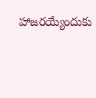హాజరయ్యేందుకు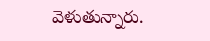వెళుతున్నారు.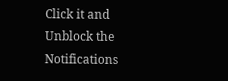Click it and Unblock the Notifications